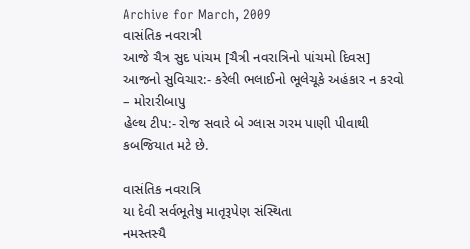Archive for March, 2009
વાસંતિક નવરાત્રી
આજે ચૈત્ર સુદ પાંચમ [ચૈત્રી નવરાત્રિનો પાંચમો દિવસ]
આજનો સુવિચાર:- કરેલી ભલાઈનો ભૂલેચૂકે અહંકાર ન કરવો – મોરારીબાપુ
હેલ્થ ટીપ:- રોજ સવારે બે ગ્લાસ ગરમ પાણી પીવાથી કબજિયાત મટે છે.

વાસંતિક નવરાત્રિ
યા દેવી સર્વભૂતેષુ માતૃરૂપેણ સંસ્થિતા
નમસ્તસ્યૈ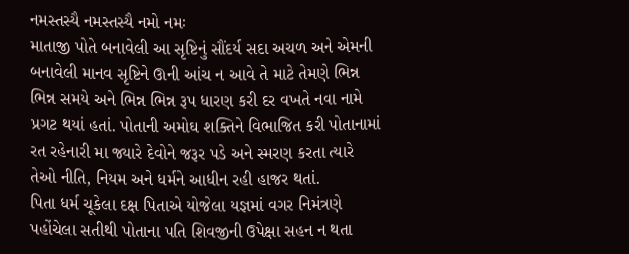નમસ્તસ્યૈ નમસ્તસ્યૈ નમો નમઃ
માતાજી પોતે બનાવેલી આ સૃષ્ટિનું સૌંદર્ય સદા અચળ અને એમની બનાવેલી માનવ સૃષ્ટિને ઊની આંચ ન આવે તે માટે તેમણે ભિન્ન ભિન્ન સમયે અને ભિન્ન ભિન્ન રૂપ ધારણ કરી દર વખતે નવા નામે પ્રગટ થયાં હતાં. પોતાની અમોઘ શક્તિને વિભાજિત કરી પોતાનામાં રત રહેનારી મા જ્યારે દેવોને જરૂર પડે અને સ્મરણ કરતા ત્યારે તેઓ નીતિ, નિયમ અને ધર્મને આધીન રહી હાજર થતાં.
પિતા ધર્મ ચૂકેલા દક્ષ પિતાએ યોજેલા યજ્ઞમાં વગર નિમંત્રણે પહોંચેલા સતીથી પોતાના પતિ શિવજીની ઉપેક્ષા સહન ન થતા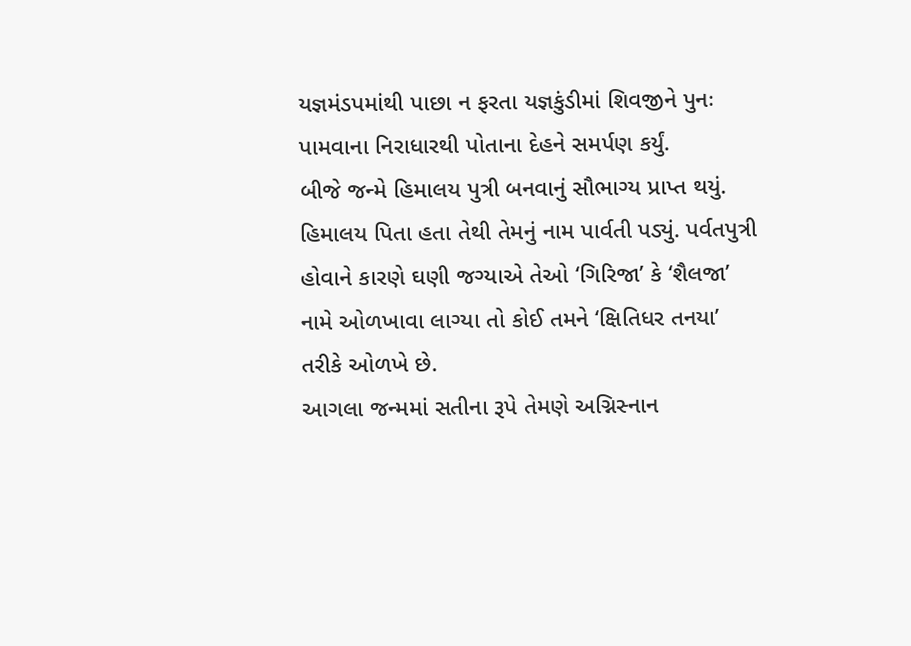યજ્ઞમંડપમાંથી પાછા ન ફરતા યજ્ઞકુંડીમાં શિવજીને પુનઃ પામવાના નિરાધારથી પોતાના દેહને સમર્પણ કર્યું.
બીજે જન્મે હિમાલય પુત્રી બનવાનું સૌભાગ્ય પ્રાપ્ત થયું. હિમાલય પિતા હતા તેથી તેમનું નામ પાર્વતી પડ્યું. પર્વતપુત્રી હોવાને કારણે ઘણી જગ્યાએ તેઓ ‘ગિરિજા’ કે ‘શૈલજા’ નામે ઓળખાવા લાગ્યા તો કોઈ તમને ‘ક્ષિતિધર તનયા’ તરીકે ઓળખે છે.
આગલા જન્મમાં સતીના રૂપે તેમણે અગ્નિસ્નાન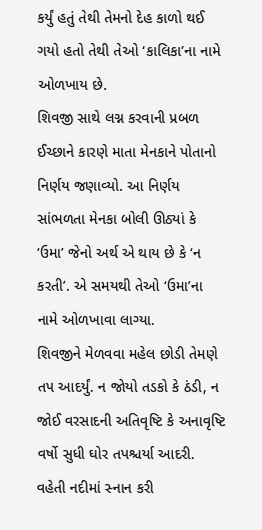કર્યું હતું તેથી તેમનો દેહ કાળો થઈ ગયો હતો તેથી તેઓ ‘કાલિકા’ના નામે ઓળખાય છે.
શિવજી સાથે લગ્ન કરવાની પ્રબળ ઈચ્છાને કારણે માતા મેનકાને પોતાનો નિર્ણય જણાવ્યો. આ નિર્ણય સાંભળતા મેનકા બોલી ઊઠ્યાં કે ‘ઉમા’ જેનો અર્થ એ થાય છે કે ‘ન કરતી’. એ સમયથી તેઓ ‘ઉમા’ના નામે ઓળખાવા લાગ્યા.
શિવજીને મેળવવા મહેલ છોડી તેમણે તપ આદર્યું. ન જોયો તડકો કે ઠંડી, ન જોઈ વરસાદની અતિવૃષ્ટિ કે અનાવૃષ્ટિ વર્ષો સુધી ઘોર તપશ્ચર્યા આદરી. વહેતી નદીમાં સ્નાન કરી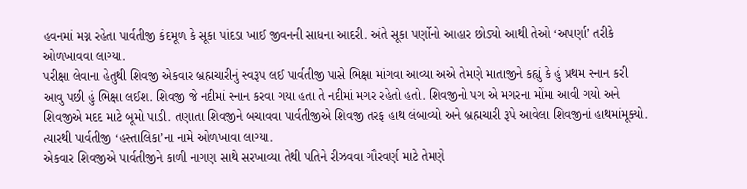હવનમાં મગ્ન રહેતા પાર્વતીજી કંદમૂળ કે સૂકા પાંદડા ખાઈ જીવનની સાધના આદરી. અંતે સૂકા પર્ણોનો આહાર છોડ્યો આથી તેઓ ‘અપર્ણા’ તરીકે ઓળખાવવા લાગ્યા.
પરીક્ષા લેવાના હેતુથી શિવજી એકવાર બ્રહ્મચારીનું સ્વરૂપ લઈ પાર્વતીજી પાસે ભિક્ષા માંગવા આવ્યા અએ તેમણે માતાજીને કહ્યું કે હું પ્રથમ સ્નાન કરી આવુ પછી હું ભિક્ષા લઈશ. શિવજી જે નદીમાં સ્નાન કરવા ગયા હતા તે નદીમાં મગર રહેતો હતો. શિવજીનો પગ એ મગરના મોંમા આવી ગયો અને શિવજીએ મદદ માટે બૂમો પાડી. તણાતા શિવજીને બચાવવા પાર્વતીજીએ શિવજી તરફ હાથ લંબાવ્યો અને બ્રહ્મચારી રૂપે આવેલા શિવજીનાં હાથમાંમૂક્યો. ત્યારથી પાર્વતીજી ‘હસ્તાલિકા’ના નામે ઓળખાવા લાગ્યા.
એકવાર શિવજીએ પાર્વતીજીને કાળી નાગણ સાથે સરખાવ્યા તેથી પતિને રીઝવવા ગૌરવર્ણ માટે તેમણે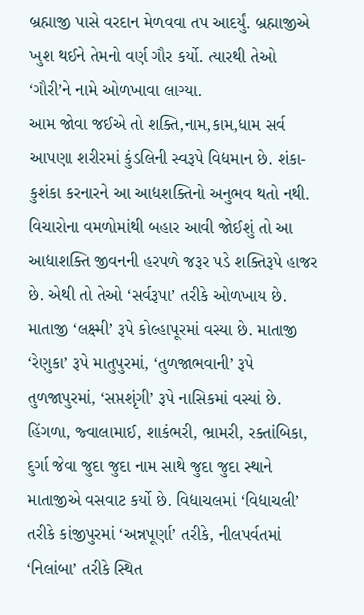બ્રહ્માજી પાસે વરદાન મેળવવા તપ આદર્યું. બ્રહ્માજીએ ખુશ થઈને તેમનો વર્ણ ગૌર કર્યો. ત્યારથી તેઓ ‘ગૌરી’ને નામે ઓળખાવા લાગ્યા.
આમ જોવા જઈએ તો શક્તિ,નામ,કામ,ધામ સર્વ આપણા શરીરમાં કુંડલિની સ્વરૂપે વિદ્યમાન છે. શંકા-કુશંકા કરનારને આ આદ્યશક્તિનો અનુભવ થતો નથી. વિચારોના વમળોમાંથી બહાર આવી જોઈશું તો આ આદ્યાશક્તિ જીવનની હરપળે જરૂર પડે શક્તિરૂપે હાજર છે. એથી તો તેઓ ‘સર્વરૂપા’ તરીકે ઓળખાય છે.
માતાજી ‘લક્ષ્મી’ રૂપે કોલ્હાપૂરમાં વસ્યા છે. માતાજી ‘રેણુકા’ રૂપે માતુપુરમાં, ‘તુળજાભવાની’ રૂપે તુળજાપુરમાં, ‘સપ્તશૃંગી’ રૂપે નાસિકમાં વસ્યાં છે. હિંગળા, જ્વાલામાઈ, શાકંભરી, ભ્રામરી, રક્તાંબિકા, દુર્ગા જેવા જુદા જુદા નામ સાથે જુદા જુદા સ્થાને માતાજીએ વસવાટ કર્યો છે. વિદ્યાચલમાં ‘વિદ્યાચલી’ તરીકે કાંજીપુરમાં ‘અન્નપૂર્ણા’ તરીકે, નીલપર્વતમાં ‘નિલાંબા’ તરીકે સ્થિત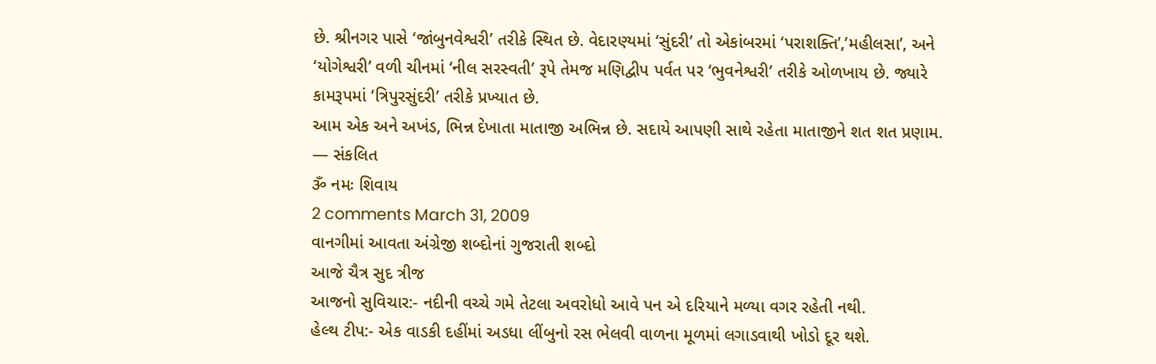છે. શ્રીનગર પાસે ‘જાંબુનવેશ્વરી’ તરીકે સ્થિત છે. વેદારણ્યમાં ‘સુંદરી’ તો એકાંબરમાં ‘પરાશક્તિ’,’મહીલસા’, અને ‘યોગેશ્વરી’ વળી ચીનમાં ‘નીલ સરસ્વતી’ રૂપે તેમજ મણિદ્વીપ પર્વત પર ‘ભુવનેશ્વરી’ તરીકે ઓળખાય છે. જ્યારે કામરૂપમાં ‘ત્રિપુરસુંદરી’ તરીકે પ્રખ્યાત છે.
આમ એક અને અખંડ, ભિન્ન દેખાતા માતાજી અભિન્ન છે. સદાયે આપણી સાથે રહેતા માતાજીને શત શત પ્રણામ.
— સંકલિત
ૐ નમઃ શિવાય
2 comments March 31, 2009
વાનગીમાં આવતા અંગ્રેજી શબ્દોનાં ગુજરાતી શબ્દો
આજે ચૈત્ર સુદ ત્રીજ
આજનો સુવિચાર:- નદીની વચ્ચે ગમે તેટલા અવરોધો આવે પન એ દરિયાને મળ્યા વગર રહેતી નથી.
હેલ્થ ટીપ:- એક વાડકી દહીંમાં અડધા લીંબુનો રસ ભેલવી વાળના મૂળમાં લગાડવાથી ખોડો દૂર થશે.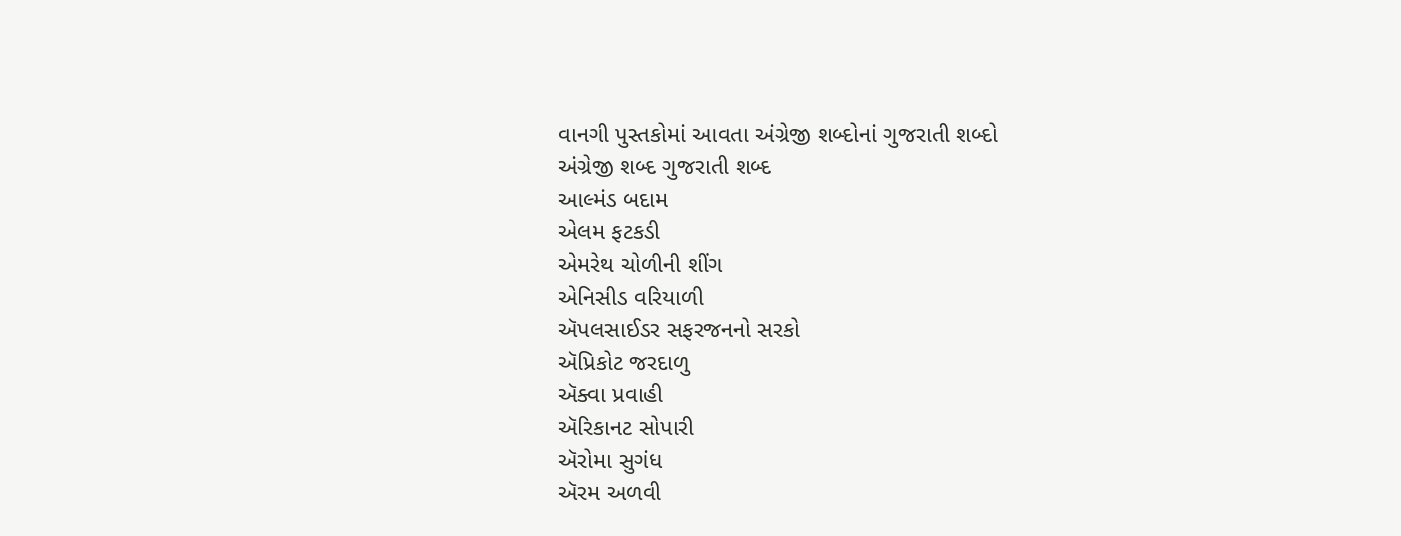વાનગી પુસ્તકોમાં આવતા અંગ્રેજી શબ્દોનાં ગુજરાતી શબ્દો
અંગ્રેજી શબ્દ ગુજરાતી શબ્દ
આલ્મંડ બદામ
એલમ ફટકડી
એમરેથ ચોળીની શીંગ
એનિસીડ વરિયાળી
ઍપલસાઈડર સફરજનનો સરકો
ઍપ્રિકોટ જરદાળુ
ઍક્વા પ્રવાહી
ઍરિકાનટ સોપારી
ઍરોમા સુગંધ
ઍરમ અળવી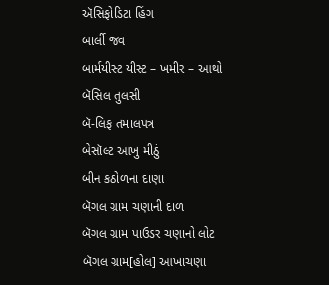ઍસિફોડિટા હિંગ
બાર્લી જવ
બાર્મયીસ્ટ યીસ્ટ – ખમીર – આથો
બૅસિલ તુલસી
બૅ-લિફ તમાલપત્ર
બેસૉલ્ટ આખુ મીઠું
બીન કઠોળના દાણા
બૅગલ ગ્રામ ચણાની દાળ
બૅગલ ગ્રામ પાઉડર ચણાનો લોટ
બૅગલ ગ્રામ[હોલ] આખાચણા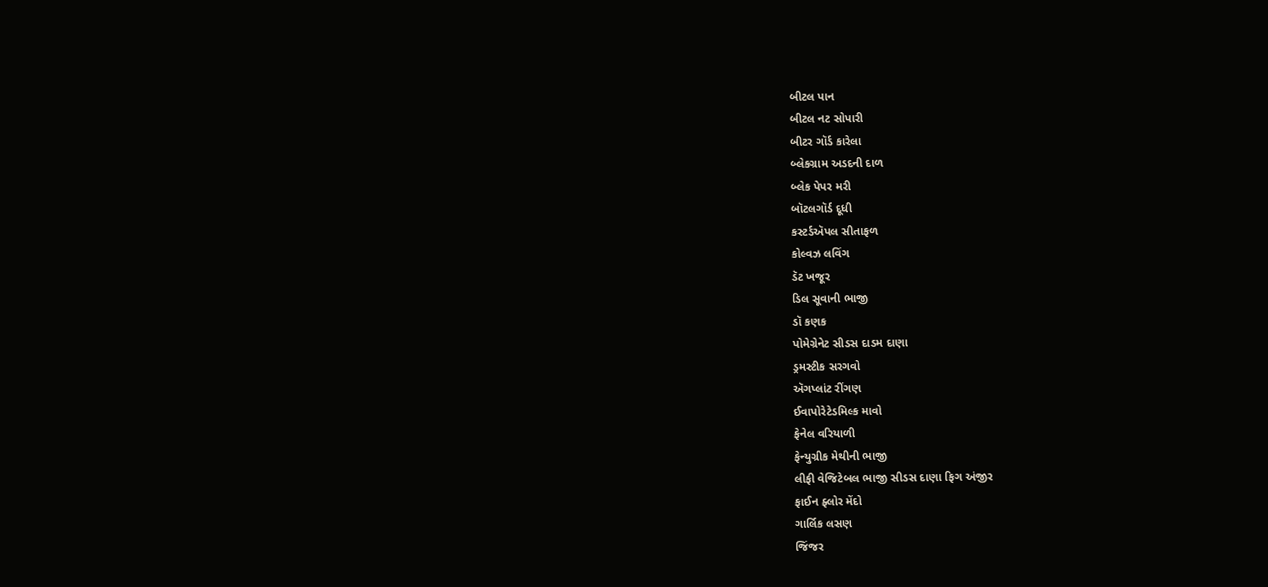બીટલ પાન
બીટલ નટ સોપારી
બીટર ગૉર્ડ કારેલા
બ્લેકગ્રામ અડદની દાળ
બ્લેક પેપર મરી
બૉટલગૉર્ડ દૂધી
કસ્ટર્ડઍપલ સીતાફળ
કોલ્વઝ લવિંગ
ડૅટ ખજૂર
ડિલ સૂવાની ભાજી
ડૉ કણક
પોમેગ્રેનેટ સીડસ દાડમ દાણા
ડ્રમસ્ટીક સરગવો
ઍગપ્લાંટ રીંગણ
ઈવાપોરેટેડમિલ્ક માવો
ફેનેલ વરિયાળી
ફેન્યુગ્રીક મેથીની ભાજી
લીફી વેજિટેબલ ભાજી સીડસ દાણા ફિગ અંજીર
ફાઈન ફ્લોર મેંદો
ગાર્લિક લસણ
જિંજર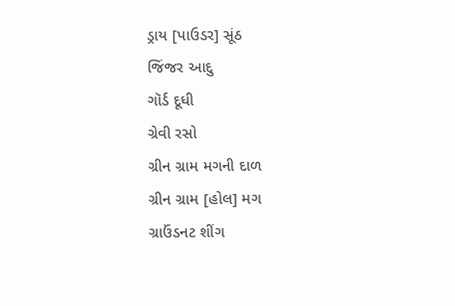ડ્રાય [પાઉડર] સૂંઠ
જિંજર આદુ
ગૉર્ડ દૂધી
ગ્રેવી રસો
ગ્રીન ગ્રામ મગની દાળ
ગ્રીન ગ્રામ [હોલ] મગ
ગ્રાઉંડનટ શીંગ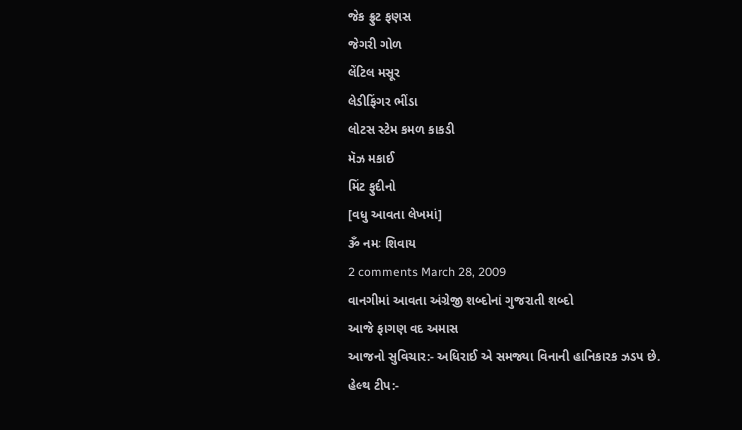જેક ફ્રુટ ફણસ
જેગરી ગોળ
લેંટિલ મસૂર
લેડીફિંગર ભીંડા
લોટસ સ્ટેમ કમળ કાકડી
મૅઝ મકાઈ
મિંટ ફુદીનો
[વધુ આવતા લેખમાં]
ૐ નમઃ શિવાય
2 comments March 28, 2009
વાનગીમાં આવતા અંગ્રેજી શબ્દોનાં ગુજરાતી શબ્દો
આજે ફાગણ વદ અમાસ
આજનો સુવિચાર:- અધિરાઈ એ સમજ્યા વિનાની હાનિકારક ઝડપ છે.
હેલ્થ ટીપ:-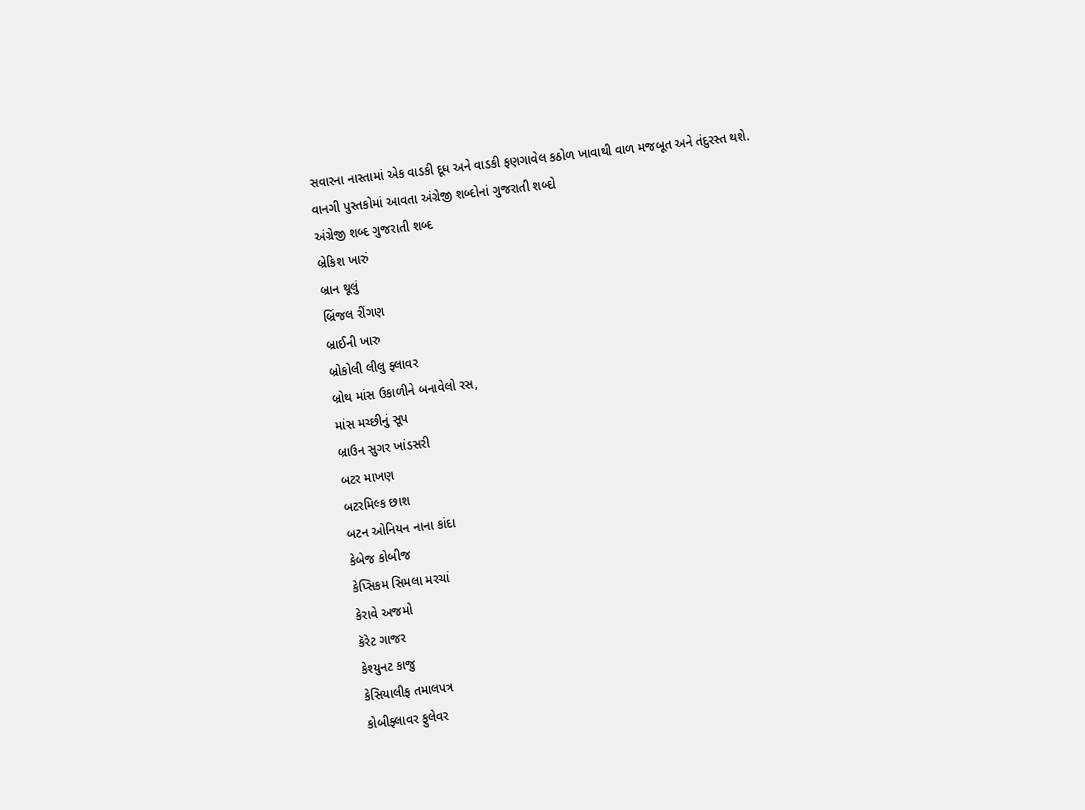સવારના નાસ્તામાં એક વાડકી દૂધ અને વાડકી ફણગાવેલ કઠોળ ખાવાથી વાળ મજબૂત અને તંદુરસ્ત થશે.
વાનગી પુસ્તકોમાં આવતા અંગ્રેજી શબ્દોનાં ગુજરાતી શબ્દો
અંગ્રેજી શબ્દ ગુજરાતી શબ્દ
બ્રેકિશ ખારું
બ્રાન થૂલું
બ્રિંજલ રીંગણ
બ્રાઈની ખારુ
બ્રોકોલી લીલુ ફ્લાવર
બ્રોથ માંસ ઉકાળીને બનાવેલો રસ,
માંસ મચ્છીનું સૂપ
બ્રાઉન સુગર ખાંડસરી
બટર માખણ
બટરમિલ્ક છાશ
બટન ઓનિયન નાના કાંદા
કેબેજ કોબીજ
કેપ્સિકમ સિમલા મરચાં
કેરાવે અજમો
કૅરેટ ગાજર
કેશ્યુનટ કાજુ
કેસિયાલીફ તમાલપત્ર
કોબીફ્લાવર ફુલેવર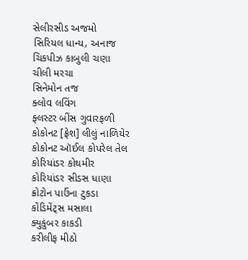સેલીરસીડ અજમો
સિરિયલ ધાન્ય, અનાજ
ચિકપીઝ કાબુલી ચણા
ચીલી મરચા
સિનેમોન તજ
ક્લોવ લવિંગ
ફ્લસ્ટર બીંસ ગુવારફળી
કોકોનટ [ફ્રેશ] લીલું નાળિયેર
કોકોનટ ઑઈલ કોપરેલ તેલ
કોરિયાંડર કોથમીર
કોરિયાંડર સીડસ ધાણા
ક્રોટોન પાઉંના ટુકડા
કોંડિમેંટ્સ મસાલા
ક્યુકુંબર કાકડી
કરીલીફ મીઠો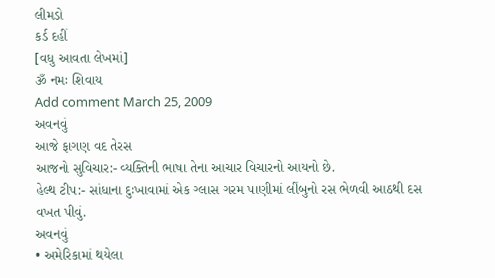લીમડો
કર્ડ દહીં
[વધુ આવતા લેખમાં]
ૐ નમઃ શિવાય
Add comment March 25, 2009
અવનવું
આજે ફાગણ વદ તેરસ
આજનો સુવિચાર:- વ્યક્તિની ભાષા તેના આચાર વિચારનો આયનો છે.
હેલ્થ ટીપ:- સાંધાના દુઃખાવામાં એક ગ્લાસ ગરમ પાણીમાં લીંબુનો રસ ભેળવી આઠથી દસ વખત પીવું.
અવનવું
• અમેરિકામાં થયેલા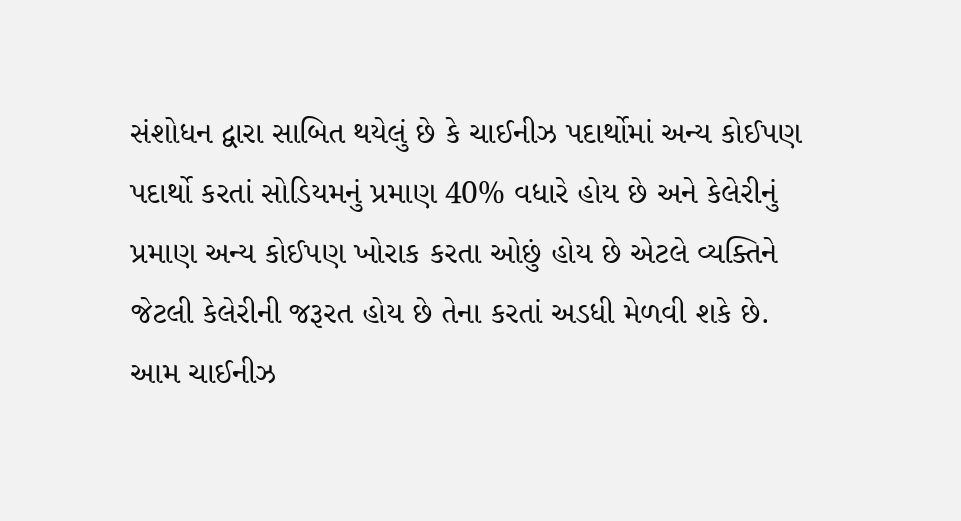સંશોધન દ્વારા સાબિત થયેલું છે કે ચાઈનીઝ પદાર્થોમાં અન્ય કોઈપણ પદાર્થો કરતાં સોડિયમનું પ્રમાણ 40% વધારે હોય છે અને કેલેરીનું પ્રમાણ અન્ય કોઈપણ ખોરાક કરતા ઓછું હોય છે એટલે વ્યક્તિને જેટલી કેલેરીની જરૂરત હોય છે તેના કરતાં અડધી મેળવી શકે છે. આમ ચાઈનીઝ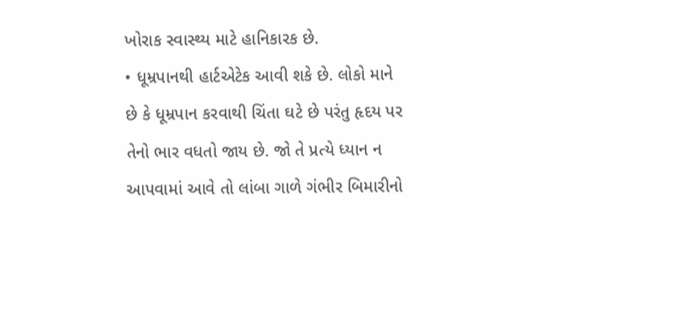ખોરાક સ્વાસ્થ્ય માટે હાનિકારક છે.
• ધૂમ્રપાનથી હાર્ટએટેક આવી શકે છે. લોકો માને છે કે ધૂમ્રપાન કરવાથી ચિંતા ઘટે છે પરંતુ હૃદય પર તેનો ભાર વધતો જાય છે. જો તે પ્રત્યે ધ્યાન ન આપવામાં આવે તો લાંબા ગાળે ગંભીર બિમારીનો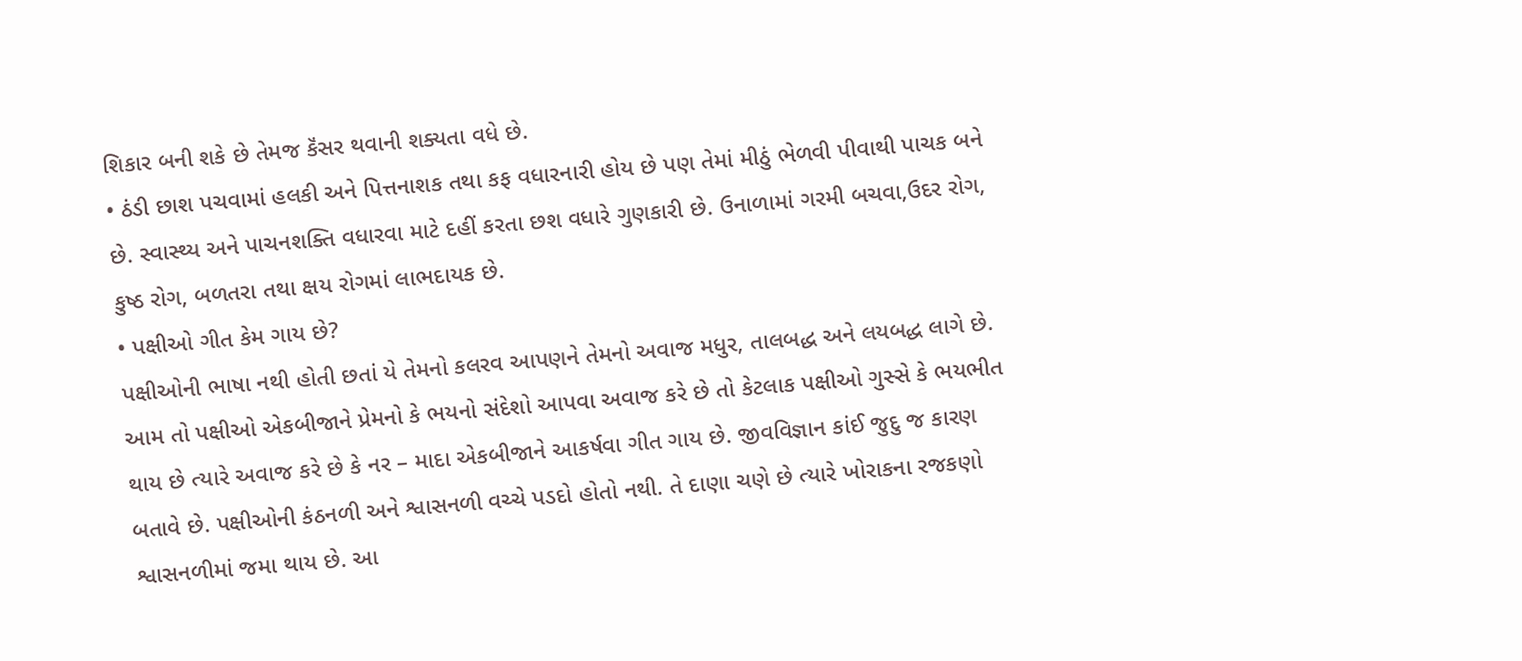શિકાર બની શકે છે તેમજ કૅંસર થવાની શક્યતા વધે છે.
• ઠંડી છાશ પચવામાં હલકી અને પિત્તનાશક તથા કફ વધારનારી હોય છે પણ તેમાં મીઠું ભેળવી પીવાથી પાચક બને છે. સ્વાસ્થ્ય અને પાચનશક્તિ વધારવા માટે દહીં કરતા છશ વધારે ગુણકારી છે. ઉનાળામાં ગરમી બચવા,ઉદર રોગ, કુષ્ઠ રોગ, બળતરા તથા ક્ષય રોગમાં લાભદાયક છે.
• પક્ષીઓ ગીત કેમ ગાય છે?
પક્ષીઓની ભાષા નથી હોતી છતાં યે તેમનો કલરવ આપણને તેમનો અવાજ મધુર, તાલબદ્ધ અને લયબદ્ધ લાગે છે. આમ તો પક્ષીઓ એકબીજાને પ્રેમનો કે ભયનો સંદેશો આપવા અવાજ કરે છે તો કેટલાક પક્ષીઓ ગુસ્સે કે ભયભીત થાય છે ત્યારે અવાજ કરે છે કે નર – માદા એકબીજાને આકર્ષવા ગીત ગાય છે. જીવવિજ્ઞાન કાંઈ જુદુ જ કારણ બતાવે છે. પક્ષીઓની કંઠનળી અને શ્વાસનળી વચ્ચે પડદો હોતો નથી. તે દાણા ચણે છે ત્યારે ખોરાકના રજકણો શ્વાસનળીમાં જમા થાય છે. આ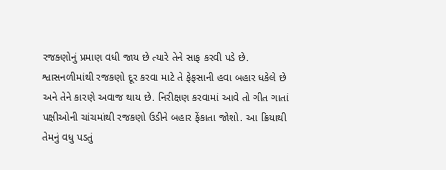રજક્ણોનું પ્રમાણ વધી જાય છે ત્યારે તેને સાફ કરવી પડે છે. શ્વાસનળીમાંથી રજકણો દૂર કરવા માટે તે ફેફસાની હવા બહાર ધકેલે છે અને તેને કારણે અવાજ થાય છે. નિરીક્ષણ કરવામાં આવે તો ગીત ગાતાં પક્ષીઓની ચાંચમાંથી રજકણો ઉડીને બહાર ફેંકાતા જોશો. આ ક્રિયાથી તેમનું વધુ પડતું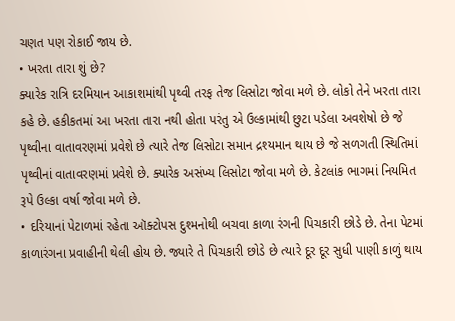ચણત પણ રોકાઈ જાય છે.
• ખરતા તારા શું છે?
ક્યારેક રાત્રિ દરમિયાન આકાશમાંથી પૃથ્વી તરફ તેજ લિસોટા જોવા મળે છે. લોકો તેને ખરતા તારા કહે છે. હકીકતમાં આ ખરતા તારા નથી હોતા પરંતુ એ ઉલ્કામાંથી છુટા પડેલા અવશેષો છે જે પૃથ્વીના વાતાવરણમાં પ્રવેશે છે ત્યારે તેજ લિસોટા સમાન દ્રશ્યમાન થાય છે જે સળગતી સ્થિતિમાં પૃથ્વીનાં વાતાવરણમાં પ્રવેશે છે. ક્યારેક અસંખ્ય લિસોટા જોવા મળે છે. કેટલાંક ભાગમાં નિયમિત રૂપે ઉલ્કા વર્ષા જોવા મળે છે.
• દરિયાનાં પેટાળમાં રહેતા ઑક્ટોપસ દુશ્મનોથી બચવા કાળા રંગની પિચકારી છોડે છે. તેના પેટમાં કાળારંગના પ્રવાહીની થેલી હોય છે. જ્યારે તે પિચકારી છોડે છે ત્યારે દૂર દૂર સુધી પાણી કાળું થાય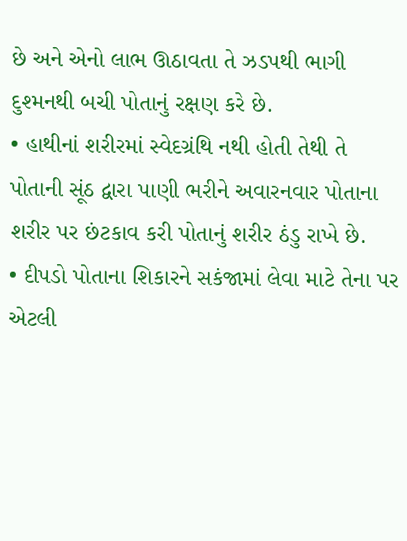છે અને એનો લાભ ઊઠાવતા તે ઝડપથી ભાગી દુશ્મનથી બચી પોતાનું રક્ષણ કરે છે.
• હાથીનાં શરીરમાં સ્વેદગ્રંથિ નથી હોતી તેથી તે પોતાની સૂંઠ દ્વારા પાણી ભરીને અવારનવાર પોતાના શરીર પર છંટકાવ કરી પોતાનું શરીર ઠંડુ રાખે છે.
• દીપડો પોતાના શિકારને સકંજામાં લેવા માટે તેના પર એટલી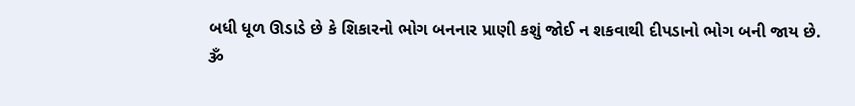બધી ધૂળ ઊડાડે છે કે શિકારનો ભોગ બનનાર પ્રાણી કશું જોઈ ન શકવાથી દીપડાનો ભોગ બની જાય છે.
ૐ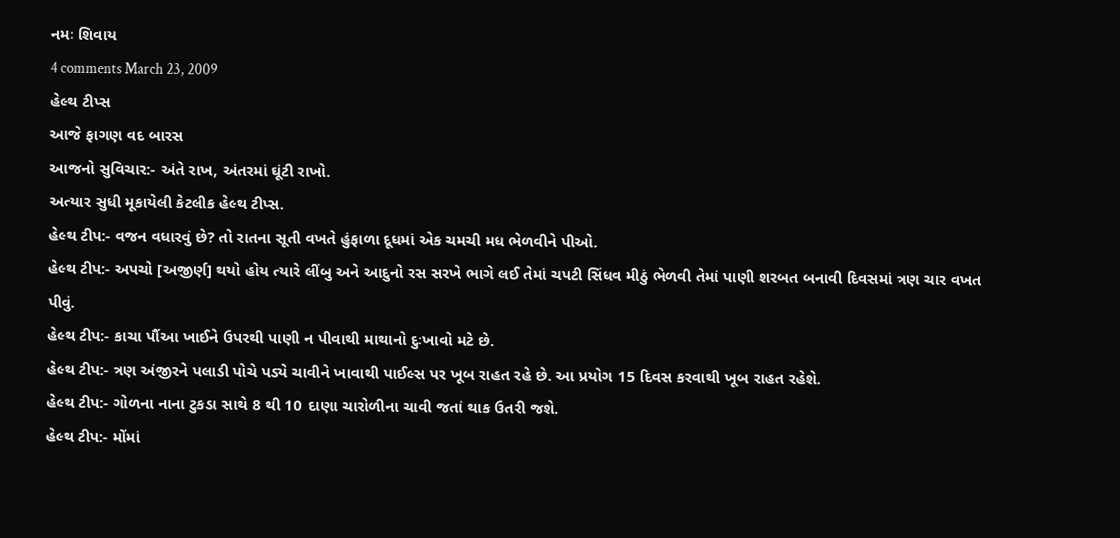નમઃ શિવાય
4 comments March 23, 2009
હેલ્થ ટીપ્સ
આજે ફાગણ વદ બારસ
આજનો સુવિચાર:- અંતે રાખ, અંતરમાં ઘૂંટી રાખો.
અત્યાર સુધી મૂકાયેલી કેટલીક હેલ્થ ટીપ્સ.
હેલ્થ ટીપ:- વજન વધારવું છે? તો રાતના સૂતી વખતે હુંફાળા દૂધમાં એક ચમચી મધ ભેળવીને પીઓ.
હેલ્થ ટીપ:- અપચો [અજીર્ણ] થયો હોય ત્યારે લીંબુ અને આદુનો રસ સરખે ભાગે લઈ તેમાં ચપટી સિંધવ મીઠું ભેળવી તેમાં પાણી શરબત બનાવી દિવસમાં ત્રણ ચાર વખત પીવું.
હેલ્થ ટીપ:- કાચા પૌંઆ ખાઈને ઉપરથી પાણી ન પીવાથી માથાનો દુઃખાવો મટે છે.
હેલ્થ ટીપ:- ત્રણ અંજીરને પલાડી પોચે પડ્યે ચાવીને ખાવાથી પાઈલ્સ પર ખૂબ રાહત રહે છે. આ પ્રયોગ 15 દિવસ કરવાથી ખૂબ રાહત રહેશે.
હેલ્થ ટીપ:- ગોળના નાના ટુકડા સાથે 8 થી 10 દાણા ચારોળીના ચાવી જતાં થાક ઉતરી જશે.
હેલ્થ ટીપ:- મોંમાં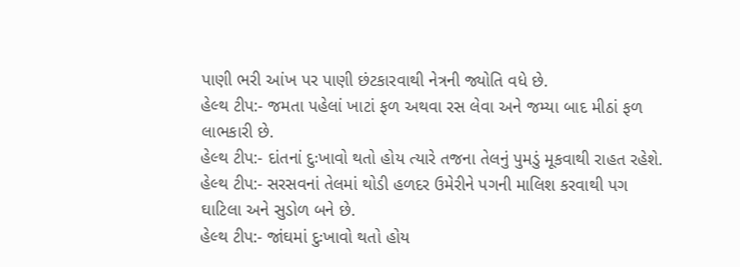પાણી ભરી આંખ પર પાણી છંટકારવાથી નેત્રની જ્યોતિ વધે છે.
હેલ્થ ટીપ:- જમતા પહેલાં ખાટાં ફળ અથવા રસ લેવા અને જમ્યા બાદ મીઠાં ફળ લાભકારી છે.
હેલ્થ ટીપ:- દાંતનાં દુઃખાવો થતો હોય ત્યારે તજના તેલનું પુમડું મૂકવાથી રાહત રહેશે.
હેલ્થ ટીપ:- સરસવનાં તેલમાં થોડી હળદર ઉમેરીને પગની માલિશ કરવાથી પગ ઘાટિલા અને સુડોળ બને છે.
હેલ્થ ટીપ:- જાંઘમાં દુઃખાવો થતો હોય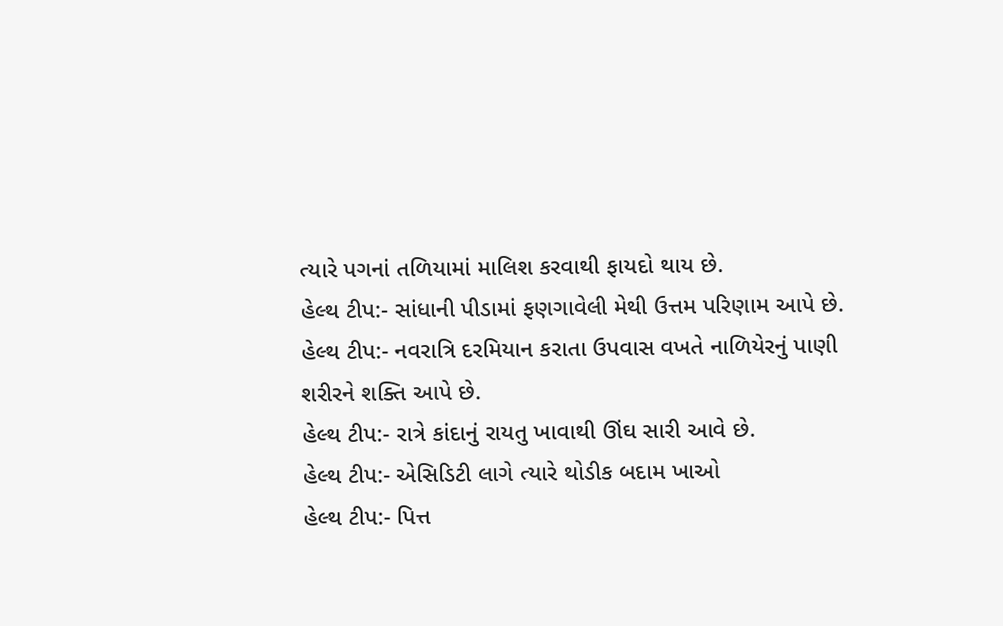ત્યારે પગનાં તળિયામાં માલિશ કરવાથી ફાયદો થાય છે.
હેલ્થ ટીપ:- સાંધાની પીડામાં ફણગાવેલી મેથી ઉત્તમ પરિણામ આપે છે.
હેલ્થ ટીપ:- નવરાત્રિ દરમિયાન કરાતા ઉપવાસ વખતે નાળિયેરનું પાણી શરીરને શક્તિ આપે છે.
હેલ્થ ટીપ:- રાત્રે કાંદાનું રાયતુ ખાવાથી ઊંઘ સારી આવે છે.
હેલ્થ ટીપ:- એસિડિટી લાગે ત્યારે થોડીક બદામ ખાઓ
હેલ્થ ટીપ:- પિત્ત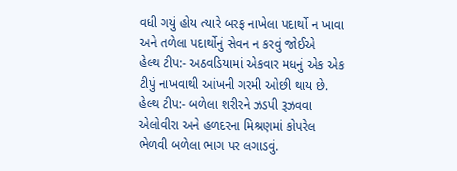વધી ગયું હોય ત્યારે બરફ નાખેલા પદાર્થો ન ખાવા અને તળેલા પદાર્થોનું સેવન ન કરવું જોઈએ
હેલ્થ ટીપ:- અઠવડિયામાં એકવાર મધનું એક એક ટીપું નાખવાથી આંખની ગરમી ઓછી થાય છે.
હેલ્થ ટીપ:- બળેલા શરીરને ઝડપી રૂઝવવા એલોવીરા અને હળદરના મિશ્રણમાં કોપરેલ ભેળવી બળેલા ભાગ પર લગાડવું.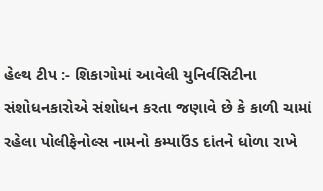હેલ્થ ટીપ :- શિકાગોમાં આવેલી યુનિર્વસિટીના સંશોધનકારોએ સંશોધન કરતા જણાવે છે કે કાળી ચામાં રહેલા પોલીફેનોલ્સ નામનો કમ્પાઉંડ દાંતને ધોળા રાખે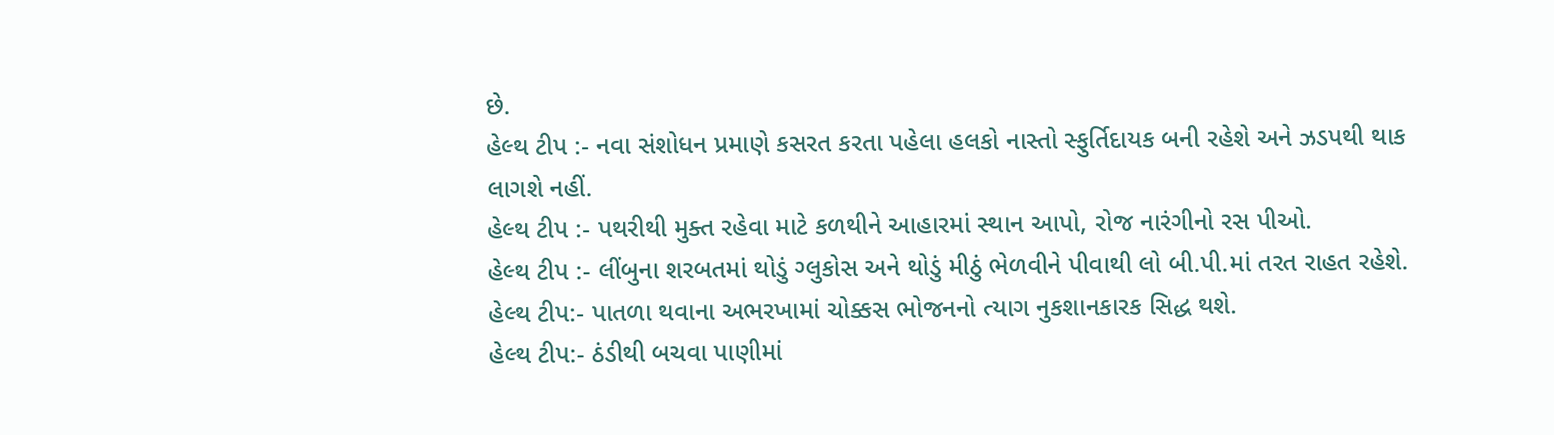છે.
હેલ્થ ટીપ :- નવા સંશોધન પ્રમાણે કસરત કરતા પહેલા હલકો નાસ્તો સ્ફુર્તિદાયક બની રહેશે અને ઝડપથી થાક લાગશે નહીં.
હેલ્થ ટીપ :- પથરીથી મુક્ત રહેવા માટે કળથીને આહારમાં સ્થાન આપો, રોજ નારંગીનો રસ પીઓ.
હેલ્થ ટીપ :- લીંબુના શરબતમાં થોડું ગ્લુકોસ અને થોડું મીઠું ભેળવીને પીવાથી લો બી.પી.માં તરત રાહત રહેશે.
હેલ્થ ટીપ:- પાતળા થવાના અભરખામાં ચોક્કસ ભોજનનો ત્યાગ નુકશાનકારક સિદ્ધ થશે.
હેલ્થ ટીપ:- ઠંડીથી બચવા પાણીમાં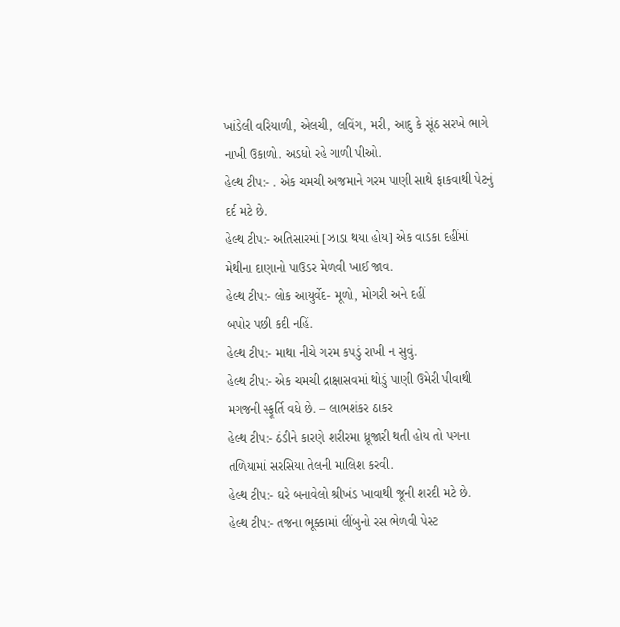ખાંડેલી વરિયાળી, એલચી, લવિંગ, મરી, આદુ કે સૂંઠ સરખે ભાગે નાખી ઉકાળો. અડધો રહે ગાળી પીઓ.
હેલ્થ ટીપ:- . એક ચમચી અજમાને ગરમ પાણી સાથે ફાકવાથી પેટનું દર્દ મટે છે.
હેલ્થ ટીપ:- અતિસારમાં [ઝાડા થયા હોય] એક વાડકા દહીંમાં મેથીના દાણાનો પાઉડર મેળવી ખાઈ જાવ.
હેલ્થ ટીપ:- લોક આયુર્વેદ- મૂળો, મોગરી અને દહીં
બપોર પછી કદી નહિં.
હેલ્થ ટીપ:- માથા નીચે ગરમ કપડું રાખી ન સુવું.
હેલ્થ ટીપ:- એક ચમચી દ્રાક્ષાસવમાં થોડું પાણી ઉમેરી પીવાથી મગજની સ્ફૂર્તિ વધે છે. – લાભશંકર ઠાકર
હેલ્થ ટીપ:- ઠંડીને કારણે શરીરમા ધ્રૂજારી થતી હોય તો પગના તળિયામાં સરસિયા તેલની માલિશ કરવી.
હેલ્થ ટીપ:- ઘરે બનાવેલો શ્રીખંડ ખાવાથી જૂની શરદી મટે છે.
હેલ્થ ટીપ:- તજના ભૂક્કામાં લીંબુનો રસ ભેળવી પેસ્ટ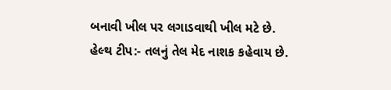બનાવી ખીલ પર લગાડવાથી ખીલ મટે છે.
હેલ્થ ટીપ:- તલનું તેલ મેદ નાશક કહેવાય છે.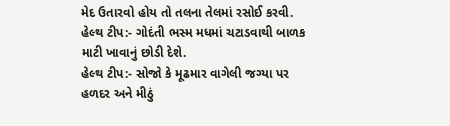મેદ ઉતારવો હોય તો તલના તેલમાં રસોઈ કરવી.
હેલ્થ ટીપ:- ગોદંતી ભસ્મ મધમાં ચટાડવાથી બાળક માટી ખાવાનું છોડી દેશે.
હેલ્થ ટીપ:- સોજો કે મૂઢમાર વાગેલી જગ્યા પર હળદર અને મીઠું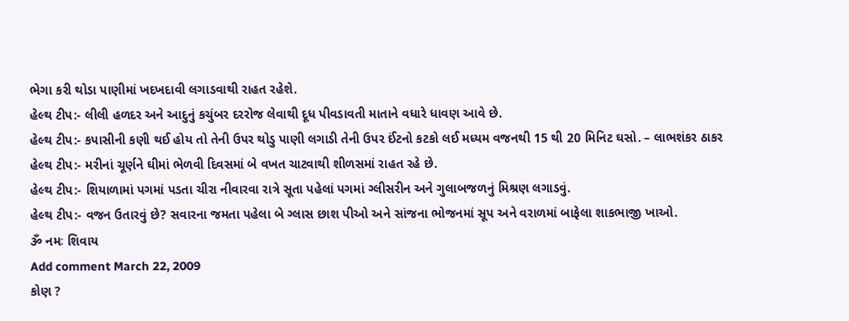ભેગા કરી થોડા પાણીમાં ખદખદાવી લગાડવાથી રાહત રહેશે.
હેલ્થ ટીપ:- લીલી હળદર અને આદુનું કચુંબર દરરોજ લેવાથી દૂધ પીવડાવતી માતાને વધારે ધાવણ આવે છે.
હેલ્થ ટીપ:- કપાસીની કણી થઈ હોય તો તેની ઉપર થોડુ પાણી લગાડી તેની ઉપર ઈંટનો કટકો લઈ મધ્યમ વજનથી 15 થી 20 મિનિટ ઘસો. – લાભશંકર ઠાકર
હેલ્થ ટીપ:- મરીનાં ચૂર્ણને ઘીમાં ભેળવી દિવસમાં બે વખત ચાટવાથી શીળસમાં રાહત રહે છે.
હેલ્થ ટીપ:- શિયાળામાં પગમાં પડતા ચીરા નીવારવા રાત્રે સૂતા પહેલાં પગમાં ગ્લીસરીન અને ગુલાબજળનું મિશ્રણ લગાડવું.
હેલ્થ ટીપ:- વજન ઉતારવું છે? સવારના જમતા પહેલા બે ગ્લાસ છાશ પીઓ અને સાંજના ભોજનમાં સૂપ અને વરાળમાં બાફેલા શાકભાજી ખાઓ.
ૐ નમઃ શિવાય
Add comment March 22, 2009
કોણ ?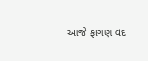આજે ફાગણ વદ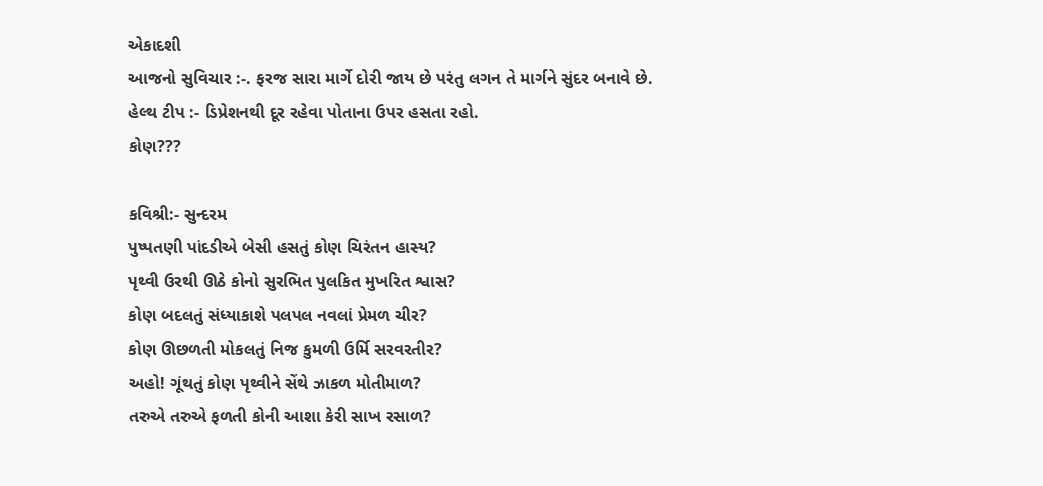એકાદશી
આજનો સુવિચાર :-. ફરજ સારા માર્ગે દોરી જાય છે પરંતુ લગન તે માર્ગને સુંદર બનાવે છે.
હેલ્થ ટીપ :- ડિપ્રેશનથી દૂર રહેવા પોતાના ઉપર હસતા રહો.
કોણ???

કવિશ્રી:- સુન્દરમ
પુષ્પતણી પાંદડીએ બેસી હસતું કોણ ચિરંતન હાસ્ય?
પૃથ્વી ઉરથી ઊઠે કોનો સુરભિત પુલકિત મુખરિત શ્વાસ?
કોણ બદલતું સંધ્યાકાશે પલપલ નવલાં પ્રેમળ ચીર?
કોણ ઊછળતી મોકલતું નિજ કુમળી ઉર્મિ સરવરતીર?
અહો! ગૂંથતું કોણ પૃથ્વીને સેંથે ઝાકળ મોતીમાળ?
તરુએ તરુએ ફળતી કોની આશા કેરી સાખ રસાળ?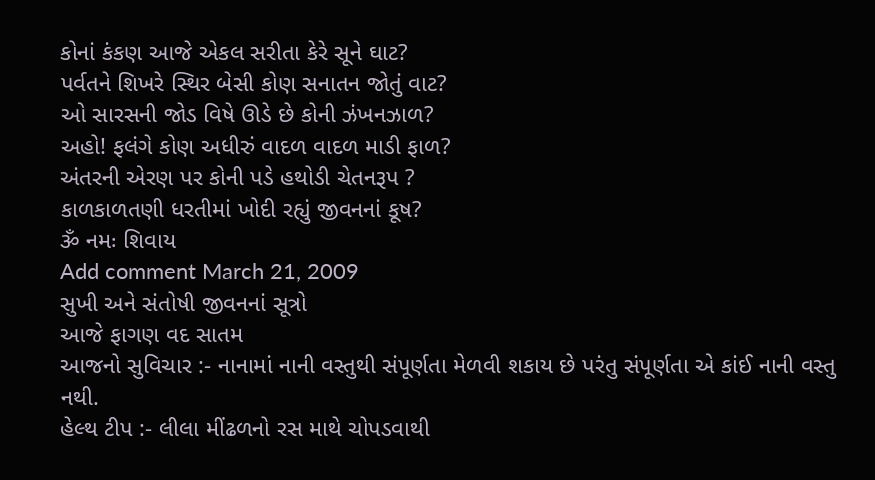કોનાં કંકણ આજે એકલ સરીતા કેરે સૂને ઘાટ?
પર્વતને શિખરે સ્થિર બેસી કોણ સનાતન જોતું વાટ?
ઓ સારસની જોડ વિષે ઊડે છે કોની ઝંખનઝાળ?
અહો! ફલંગે કોણ અધીરું વાદળ વાદળ માડી ફાળ?
અંતરની એરણ પર કોની પડે હથોડી ચેતનરૂપ ?
કાળકાળતણી ધરતીમાં ખોદી રહ્યું જીવનનાં કૂષ?
ૐ નમઃ શિવાય
Add comment March 21, 2009
સુખી અને સંતોષી જીવનનાં સૂત્રો
આજે ફાગણ વદ સાતમ
આજનો સુવિચાર :- નાનામાં નાની વસ્તુથી સંપૂર્ણતા મેળવી શકાય છે પરંતુ સંપૂર્ણતા એ કાંઈ નાની વસ્તુ નથી.
હેલ્થ ટીપ :- લીલા મીંઢળનો રસ માથે ચોપડવાથી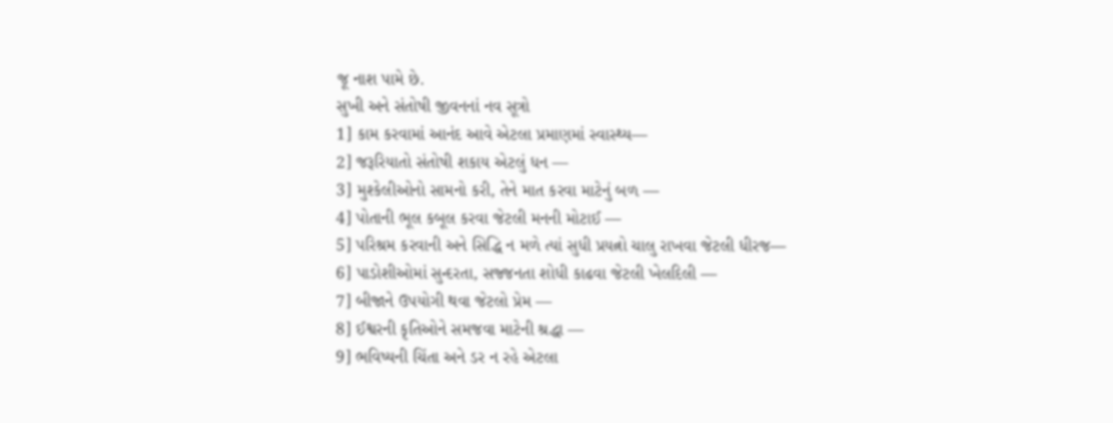જૂ નાશ પામે છે.
સુખી અને સંતોષી જીવનનાં નવ સૂત્રો
1] કામ કરવામાં આનંદ આવે એટલા પ્રમાણમાં સ્વાસ્થ્ય—
2] જરૂરિયાતો સંતોષી શકાય એટલું ધન —
3] મુશ્કેલીઓનો સામનો કરી, તેને માત કરવા માટેનું બળ —
4] પોતાની ભૂલ કબૂલ કરવા જેટલી મનની મોટાઈ —
5] પરિશ્રમ કરવાની અને સિદ્ધિ ન મળે ત્યાં સુધી પ્રયત્નો ચાલુ રાખવા જેટલી ધીરજ—
6] પાડોશીઓમાં સુન્દરતા, સજ્જનતા શોધી કાઢવા જેટલી ખેલદિલી —
7] બીજાને ઉપયોગી થવા જેટલો પ્રેમ —
8] ઈશ્વરની કૃતિઓને સમજવા માટેની શ્રદ્ધા —
9] ભવિષ્યની ચિંતા અને ડર ન રહે એટલા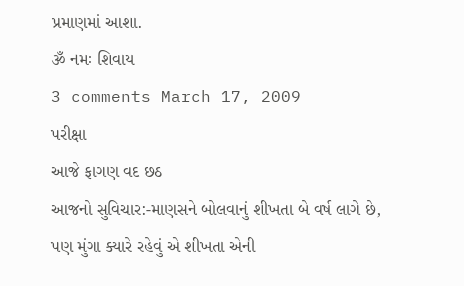પ્રમાણમાં આશા.
ૐ નમઃ શિવાય
3 comments March 17, 2009
પરીક્ષા
આજે ફાગણ વદ છઠ
આજનો સુવિચાર:-માણસને બોલવાનું શીખતા બે વર્ષ લાગે છે, પણ મુંગા ક્યારે રહેવું એ શીખતા એની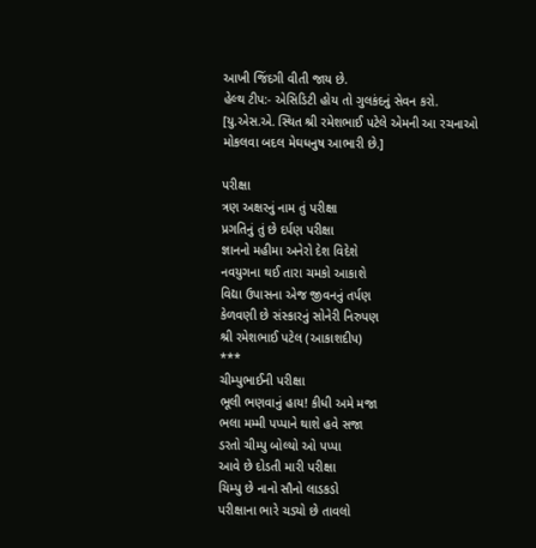આખી જિંદગી વીતી જાય છે.
હેલ્થ ટીપ:- એસિડિટી હોય તો ગુલકંદનું સેવન કરો.
[યુ.એસ.એ. સ્થિત શ્રી રમેશભાઈ પટેલે એમની આ રચનાઓ મોકલવા બદલ મેઘધનુષ આભારી છે.]

પરીક્ષા
ત્રણ અક્ષરનું નામ તું પરીક્ષા
પ્રગતિનું તું છે દર્પણ પરીક્ષા
જ્ઞાનનો મહીમા અનેરો દેશ વિદેશે
નવયુગના થઈ તારા ચમકો આકાશે
વિદ્યા ઉપાસના એજ જીવનનું તર્પણ
કેળવણી છે સંસ્કારનું સોનેરી નિરુપણ
શ્રી રમેશભાઈ પટેલ (આકાશદીપ)
***
ચીમ્પુભાઈની પરીક્ષા
ભૂલી ભણવાનું હાય! કીધી અમે મજા
ભલા મમ્મી પપ્પાને થાશે હવે સજા
ડરતો ચીમ્પુ બોલ્યો ઓ પપ્પા
આવે છે દોડતી મારી પરીક્ષા
ચિમ્પુ છે નાનો સૌનો લાડકડો
પરીક્ષાના ભારે ચડ્યો છે તાવલો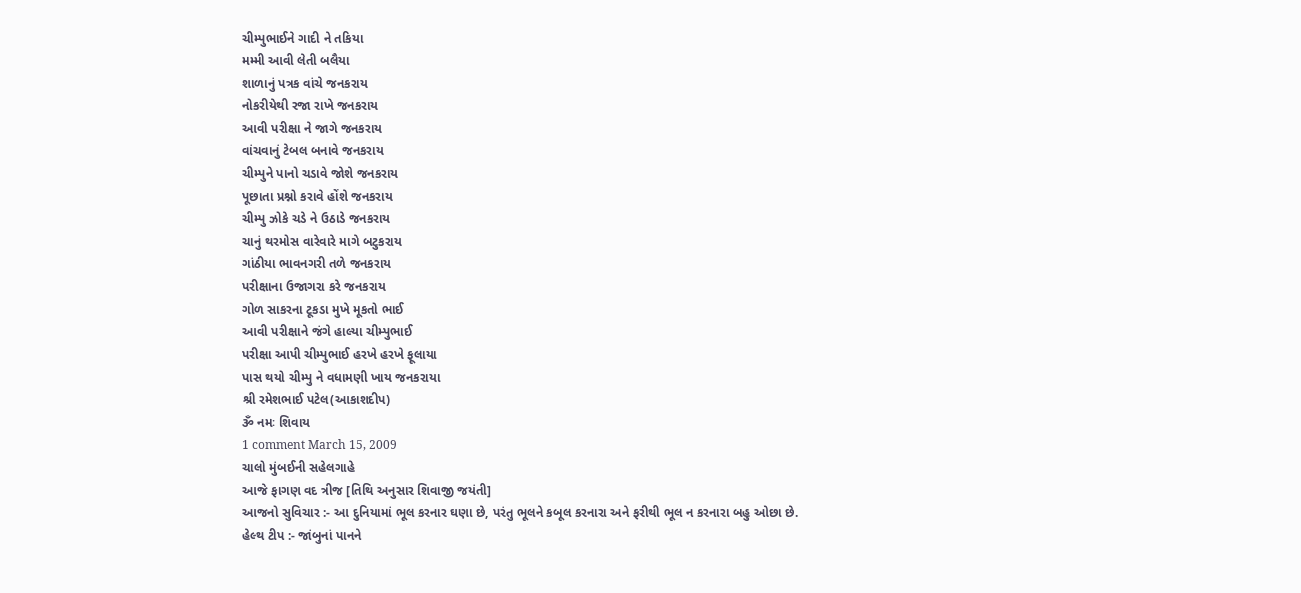ચીમ્પુભાઈને ગાદી ને તકિયા
મમ્મી આવી લેતી બલૈયા
શાળાનું પત્રક વાંચે જનકરાય
નોકરીયેથી રજા રાખે જનકરાય
આવી પરીક્ષા ને જાગે જનકરાય
વાંચવાનું ટેબલ બનાવે જનકરાય
ચીમ્પુને પાનો ચડાવે જોશે જનકરાય
પૂછાતા પ્રશ્નો કરાવે હોંશે જનકરાય
ચીમ્પુ ઝોકે ચડે ને ઉઠાડે જનકરાય
ચાનું થરમોસ વારેવારે માગે બટુકરાય
ગાંઠીયા ભાવનગરી તળે જનકરાય
પરીક્ષાના ઉજાગરા કરે જનકરાય
ગોળ સાકરના ટૂકડા મુખે મૂકતો ભાઈ
આવી પરીક્ષાને જંગે હાલ્યા ચીમ્પુભાઈ
પરીક્ષા આપી ચીમ્પુભાઈ હરખે હરખે ફૂલાયા
પાસ થયો ચીમ્પુ ને વધામણી ખાય જનકરાયા
શ્રી રમેશભાઈ પટેલ(આકાશદીપ)
ૐ નમઃ શિવાય
1 comment March 15, 2009
ચાલો મુંબઈની સહેલગાહે
આજે ફાગણ વદ ત્રીજ [તિથિ અનુસાર શિવાજી જયંતી]
આજનો સુવિચાર :- આ દુનિયામાં ભૂલ કરનાર ઘણા છે, પરંતુ ભૂલને કબૂલ કરનારા અને ફરીથી ભૂલ ન કરનારા બહુ ઓછા છે.
હેલ્થ ટીપ :- જાંબુનાં પાનને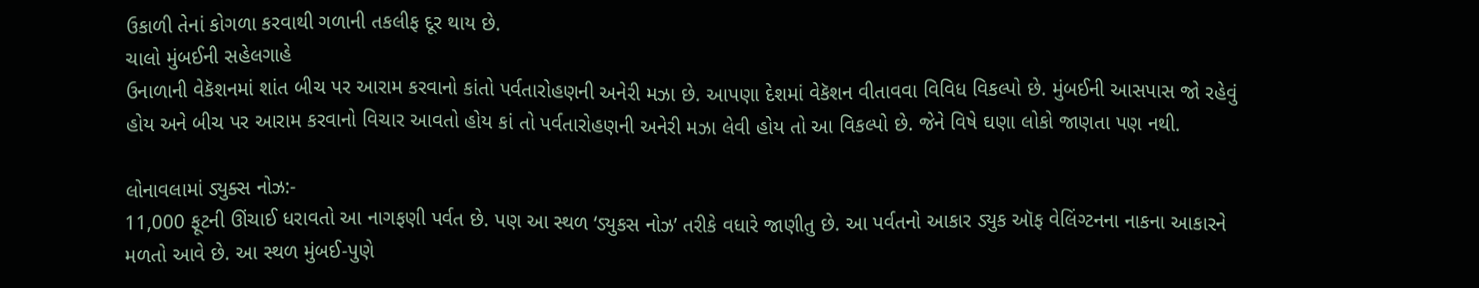ઉકાળી તેનાં કોગળા કરવાથી ગળાની તકલીફ દૂર થાય છે.
ચાલો મુંબઈની સહેલગાહે
ઉનાળાની વેકૅશનમાં શાંત બીચ પર આરામ કરવાનો કાંતો પર્વતારોહણની અનેરી મઝા છે. આપણા દેશમાં વેકૅશન વીતાવવા વિવિધ વિકલ્પો છે. મુંબઈની આસપાસ જો રહેવું હોય અને બીચ પર આરામ કરવાનો વિચાર આવતો હોય કાં તો પર્વતારોહણની અનેરી મઝા લેવી હોય તો આ વિકલ્પો છે. જેને વિષે ઘણા લોકો જાણતા પણ નથી.

લોનાવલામાં ડ્યુક્સ નોઝ:-
11,000 ફૂટની ઊંચાઈ ધરાવતો આ નાગફણી પર્વત છે. પણ આ સ્થળ ‘ડ્યુકસ નોઝ’ તરીકે વધારે જાણીતુ છે. આ પર્વતનો આકાર ડ્યુક ઑફ વેલિંગ્ટનના નાકના આકારને મળતો આવે છે. આ સ્થળ મુંબઈ-પુણે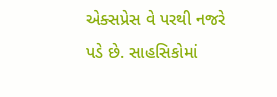એક્સપ્રેસ વે પરથી નજરે પડે છે. સાહસિકોમાં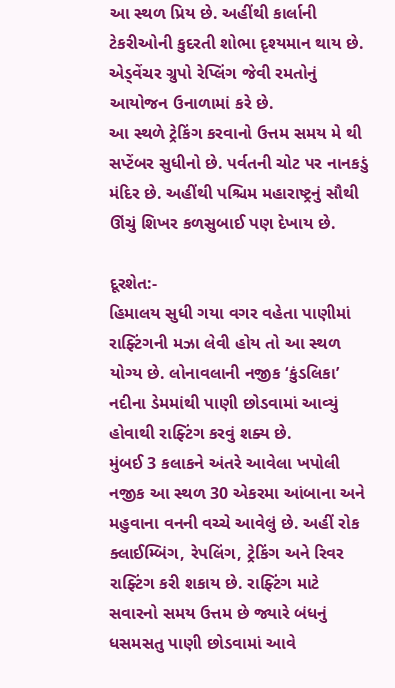આ સ્થળ પ્રિય છે. અહીંથી કાર્લાની ટેકરીઓની કુદરતી શોભા દૃશ્યમાન થાય છે. એડ્વેંચર ગ્રુપો રેપ્લિંગ જેવી રમતોનું આયોજન ઉનાળામાં કરે છે.
આ સ્થળે ટ્રેકિંગ કરવાનો ઉત્તમ સમય મે થી સપ્ટેંબર સુધીનો છે. પર્વતની ચોટ પર નાનકડું મંદિર છે. અહીંથી પશ્ચિમ મહારાષ્ટ્રનું સૌથી ઊંચું શિખર કળસુબાઈ પણ દેખાય છે.

દૂરશેત:-
હિમાલય સુધી ગયા વગર વહેતા પાણીમાં રાફ્ટિંગની મઝા લેવી હોય તો આ સ્થળ યોગ્ય છે. લોનાવલાની નજીક ‘કુંડલિકા’ નદીના ડેમમાંથી પાણી છોડવામાં આવ્યું હોવાથી રાફ્ટિંગ કરવું શક્ય છે.
મુંબઈ 3 કલાકને અંતરે આવેલા ખપોલી નજીક આ સ્થળ 30 એકરમા આંબાના અને મહુવાના વનની વચ્ચે આવેલું છે. અહીં રોક ક્લાઈમ્બિંગ, રેપલિંગ, ટ્રેકિંગ અને રિવર રાફ્ટિંગ કરી શકાય છે. રાફ્ટિંગ માટે સવારનો સમય ઉત્તમ છે જ્યારે બંધનું ધસમસતુ પાણી છોડવામાં આવે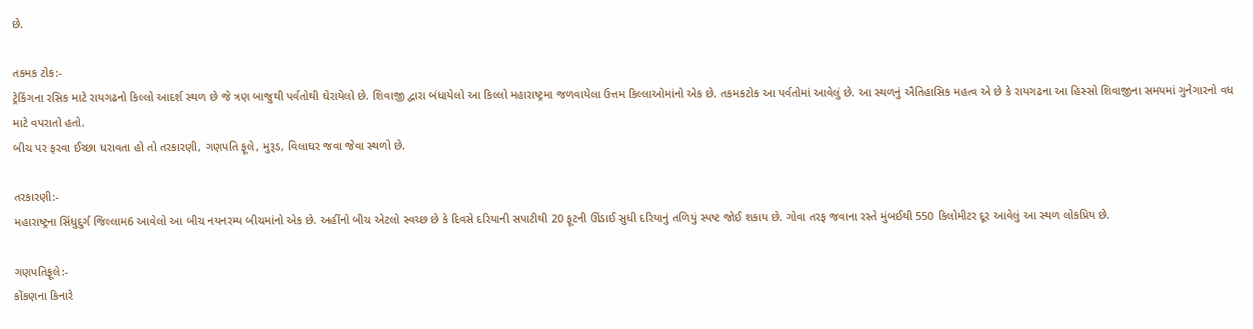છે.

તકમક ટોક:-
ટ્રેકિંગના રસિક માટે રાયગઢનો કિલ્લો આદર્શ સ્થળ છે જે ત્રણ બાજુથી પર્વતોથી ઘેરાયેલો છે. શિવાજી દ્વારા બંધાયેલો આ કિલ્લો મહારાષ્ટ્રમા જળવાયેલા ઉત્તમ કિલ્લાઓમાંનો એક છે. તકમકટોક આ પર્વતોમાં આવેલું છે. આ સ્થળનું ઐતિહાસિક મહત્વ એ છે કે રાયગઢના આ હિસ્સો શિવાજીના સમયમાં ગુનેગારનો વધ માટે વપરાતો હતો.
બીચ પર ફરવા ઈચ્છા ધરાવતા હો તો તરકારણી, ગણપતિ ફૂલે, મુરૂડ, વિલાઘર જવા જેવા સ્થળો છે.

તરકારણી:-
મહારાષ્ટ્રના સિંધુદુર્ગ જિલ્લામ6 આવેલો આ બીચ નયનરમ્ય બીચમાંનો એક છે. અહીંનો બીચ એટલો સ્વચ્છ છે કે દિવસે દરિયાની સપાટીથી 20 ફૂટની ઊંડાઈ સુધી દરિયાનું તળિયું સ્પષ્ટ જોઈ શકાય છે. ગોવા તરફ જવાના રસ્તે મુંબઈથી 550 કિલોમીટર દૂર આવેલું આ સ્થળ લોકપ્રિય છે.

ગણપતિફૂલે:-
કોંકણના કિનારે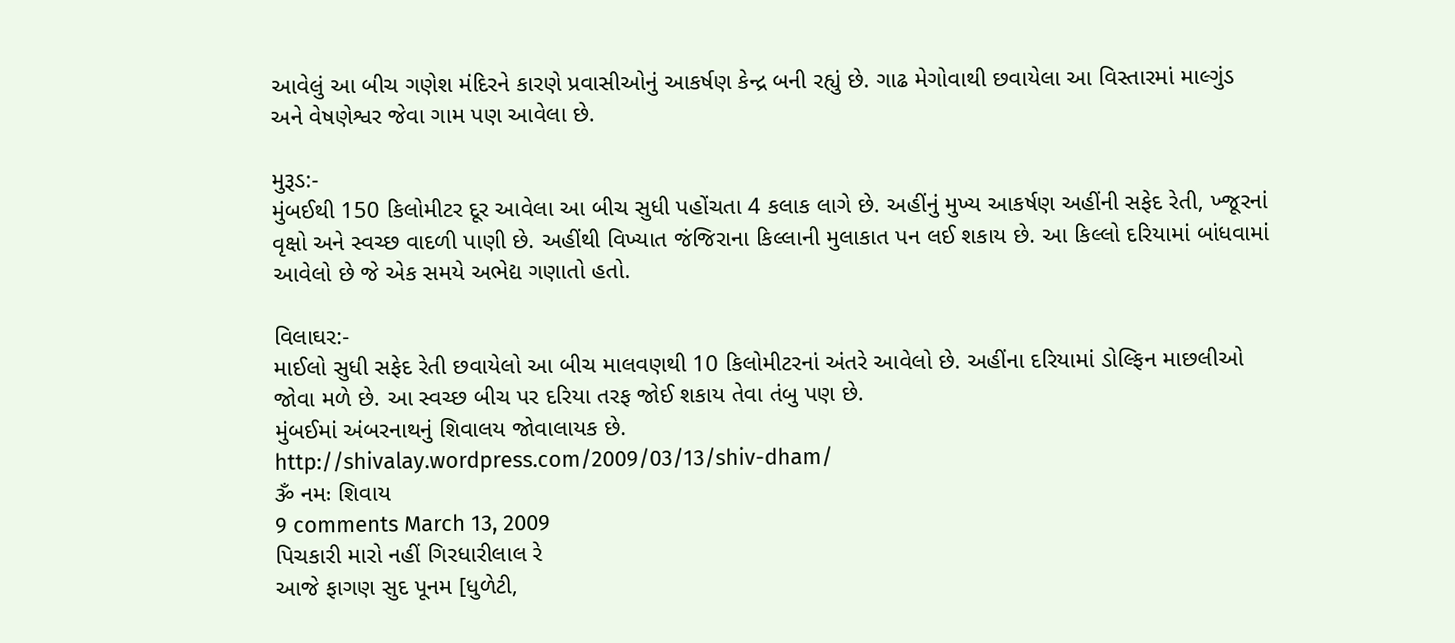આવેલું આ બીચ ગણેશ મંદિરને કારણે પ્રવાસીઓનું આકર્ષણ કેન્દ્ર બની રહ્યું છે. ગાઢ મેગોવાથી છવાયેલા આ વિસ્તારમાં માલ્ગુંડ અને વેષણેશ્વર જેવા ગામ પણ આવેલા છે.

મુરૂડ:-
મુંબઈથી 150 કિલોમીટર દૂર આવેલા આ બીચ સુધી પહોંચતા 4 કલાક લાગે છે. અહીંનું મુખ્ય આકર્ષણ અહીંની સફેદ રેતી, ખ્જૂરનાં વૃક્ષો અને સ્વચ્છ વાદળી પાણી છે. અહીંથી વિખ્યાત જંજિરાના કિલ્લાની મુલાકાત પન લઈ શકાય છે. આ કિલ્લો દરિયામાં બાંધવામાં આવેલો છે જે એક સમયે અભેદ્ય ગણાતો હતો.

વિલાઘર:-
માઈલો સુધી સફેદ રેતી છવાયેલો આ બીચ માલવણથી 10 કિલોમીટરનાં અંતરે આવેલો છે. અહીંના દરિયામાં ડોલ્ફિન માછલીઓ જોવા મળે છે. આ સ્વચ્છ બીચ પર દરિયા તરફ જોઈ શકાય તેવા તંબુ પણ છે.
મુંબઈમાં અંબરનાથનું શિવાલય જોવાલાયક છે.
http://shivalay.wordpress.com/2009/03/13/shiv-dham/
ૐ નમઃ શિવાય
9 comments March 13, 2009
પિચકારી મારો નહીં ગિરધારીલાલ રે
આજે ફાગણ સુદ પૂનમ [ધુળેટી,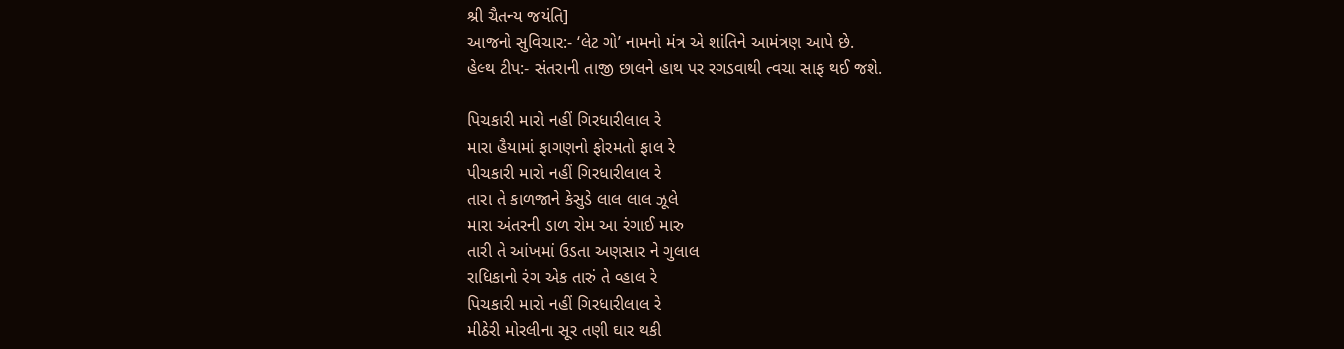શ્રી ચૈતન્ય જયંતિ]
આજનો સુવિચાર:- ‘લેટ ગો’ નામનો મંત્ર એ શાંતિને આમંત્રણ આપે છે.
હેલ્થ ટીપ:- સંતરાની તાજી છાલને હાથ પર રગડવાથી ત્વચા સાફ થઈ જશે.

પિચકારી મારો નહીં ગિરધારીલાલ રે
મારા હૈયામાં ફાગણનો ફોરમતો ફાલ રે
પીચકારી મારો નહીં ગિરધારીલાલ રે
તારા તે કાળજાને કેસુડે લાલ લાલ ઝૂલે
મારા અંતરની ડાળ રોમ આ રંગાઈ મારુ
તારી તે આંખમાં ઉડતા અણસાર ને ગુલાલ
રાધિકાનો રંગ એક તારું તે વ્હાલ રે
પિચકારી મારો નહીં ગિરધારીલાલ રે
મીઠેરી મોરલીના સૂર તણી ઘાર થકી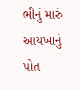ભીનું મારું આયખાનું પોત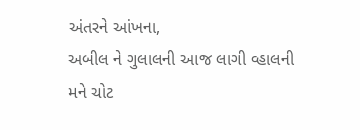અંતરને આંખના,
અબીલ ને ગુલાલની આજ લાગી વ્હાલની મને ચોટ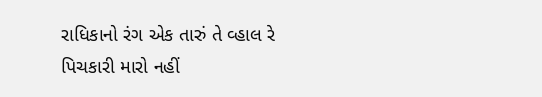રાધિકાનો રંગ એક તારું તે વ્હાલ રે
પિચકારી મારો નહીં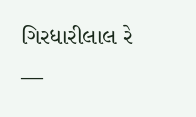ગિરધારીલાલ રે
—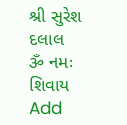શ્રી સુરેશ દલાલ
ૐ નમઃ શિવાય
Add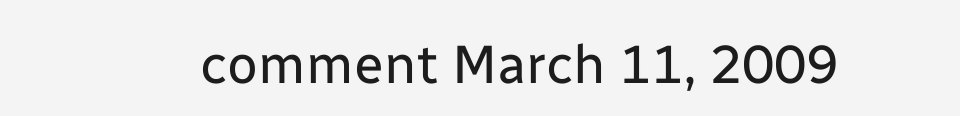comment March 11, 2009